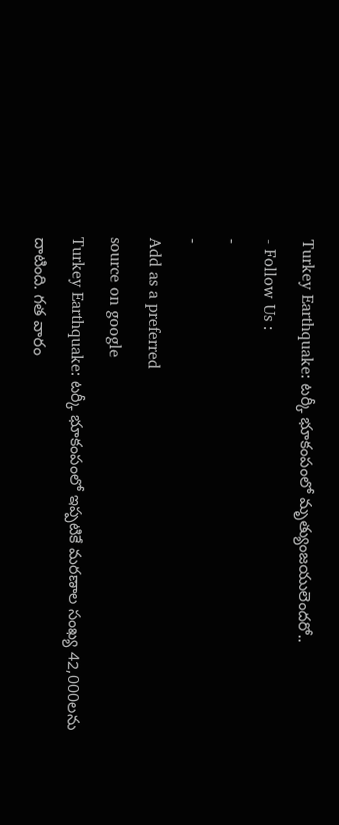Turkey Earthquake: టర్కీ భూకంపంలో మృత్యుంజయులెందరో..
- Follow Us :
-
-
Add as a preferred
source on google
Turkey Earthquake: టర్కీ భూకంపంలో ఇప్పటికే మరణాల సంఖ్య 42,000లను దాటింది. గత వారం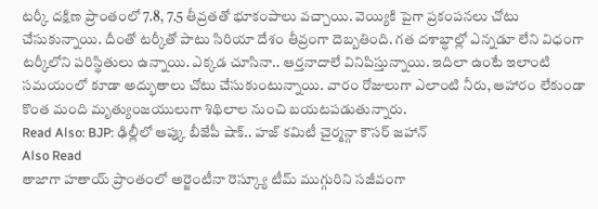టర్కీ దక్షిణ ప్రాంతంలో 7.8, 7.5 తీవ్రతతో భూకంపాలు వచ్చాయి. వెయ్యికి పైగా ప్రకంపనలు చోటు చేసుకున్నాయి. దీంతో టర్కీతో పాటు సిరియా దేశం తీవ్రంగా దెబ్బతింది. గత దశాబ్ధాల్లో ఎన్నడూ లేని విధంగా టర్కీలోని పరిస్థితులు ఉన్నాయి. ఎక్కడ చూసినా.. ఆర్తనాదాలే వినిపిస్తున్నాయి. ఇదిలా ఉంటే ఇలాంటి సమయంలో కూడా అద్భుతాలు చోటు చేసుకుంటున్నాయి. వారం రోజులుగా ఎలాంటి నీరు, ఆహారం లేకుండా కొంత మంది మృత్యుంజయులుగా శిథిలాల నుంచి బయటపడుతున్నారు.
Read Also: BJP: ఢిల్లీలో ఆప్కు బీజేపీ షాక్.. హజ్ కమిటీ చైర్మన్గా కౌసర్ జహాన్
Also Read
తాజాగా హతాయ్ ప్రాంతంలో అర్జెంటీనా రెస్క్యూ టీమ్ ముగ్గురిని సజీవంగా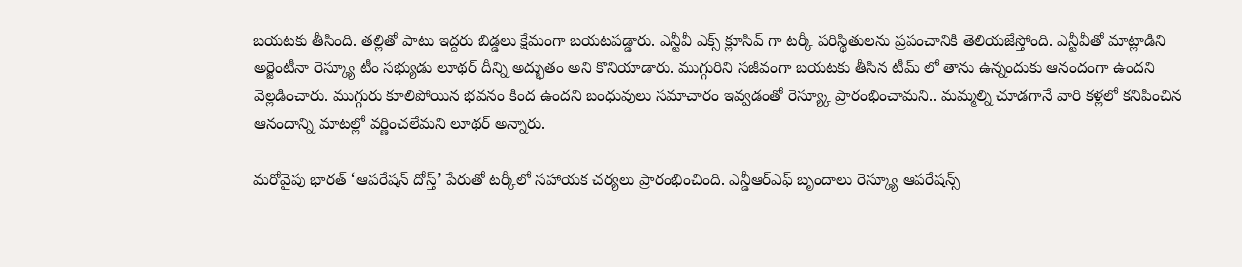బయటకు తీసింది. తల్లితో పాటు ఇద్దరు బిడ్డలు క్షేమంగా బయటపడ్డారు. ఎన్టీవీ ఎక్స్ క్లూసివ్ గా టర్కీ పరిస్థితులను ప్రపంచానికి తెలియజేస్తోంది. ఎన్టీవీతో మాట్లాడిని అర్జెంటీనా రెస్క్యూ టీం సభ్యుడు లూథర్ దీన్ని అద్భుతం అని కొనియాడారు. ముగ్గురిని సజీవంగా బయటకు తీసిన టీమ్ లో తాను ఉన్నందుకు ఆనందంగా ఉందని వెల్లడించారు. ముగ్గురు కూలిపోయిన భవనం కింద ఉందని బంధువులు సమాచారం ఇవ్వడంతో రెస్య్కూ ప్రారంభించామని.. మమ్మల్ని చూడగానే వారి కళ్లలో కనిపించిన ఆనందాన్ని మాటల్లో వర్ణించలేమని లూథర్ అన్నారు.

మరోవైపు భారత్ ‘ఆపరేషన్ దోస్త్’ పేరుతో టర్కీలో సహాయక చర్యలు ప్రారంభించింది. ఎన్డీఆర్ఎఫ్ బృందాలు రెస్క్యూ ఆపరేషన్స్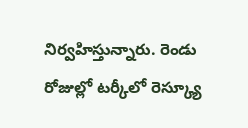నిర్వహిస్తున్నారు. రెండు రోజుల్లో టర్కీలో రెస్క్యూ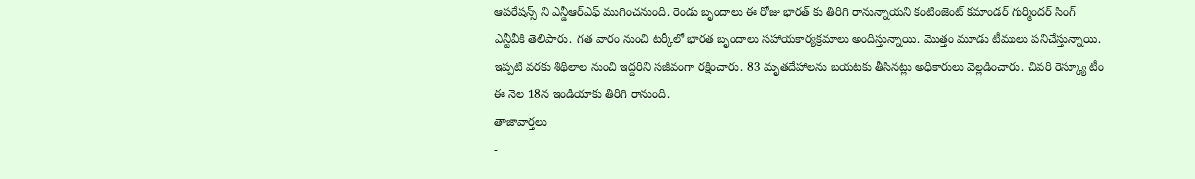ఆపరేషన్స్ ని ఎన్డీఆర్ఎఫ్ ముగించనుంది. రెండు బృందాలు ఈ రోజు భారత్ కు తిరిగి రానున్నాయని కంటింజెంట్ కమాండర్ గుర్మిందర్ సింగ్ ఎన్టీవీకి తెలిపారు. గత వారం నుంచి టర్కీలో భారత బృందాలు సహాయకార్యక్రమాలు అందిస్తున్నాయి. మొత్తం మూడు టీములు పనిచేస్తున్నాయి. ఇప్పటి వరకు శిథిలాల నుంచి ఇద్దరిని సజీవంగా రక్షించారు. 83 మృతదేహాలను బయటకు తీసినట్లు అధికారులు వెల్లడించారు. చివరి రెస్క్యూ టీం ఈ నెల 18న ఇండియాకు తిరిగి రానుంది.
తాజావార్తలు
-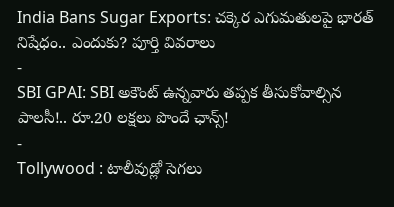India Bans Sugar Exports: చక్కెర ఎగుమతులపై భారత్ నిషేధం.. ఎందుకు? పూర్తి వివరాలు
-
SBI GPAI: SBI అకౌంట్ ఉన్నవారు తప్పక తీసుకోవాల్సిన పాలసీ!.. రూ.20 లక్షలు పొందే ఛాన్స్!
-
Tollywood : టాలీవుడ్లో సెగలు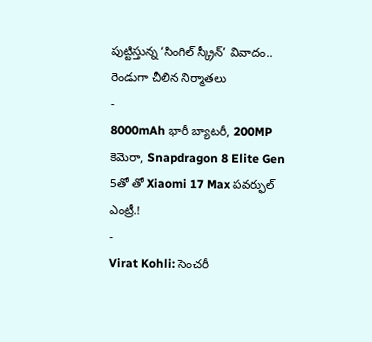పుట్టిస్తున్న ‘సింగిల్ స్క్రీన్’ వివాదం.. రెండుగా చీలిన నిర్మాతలు
-
8000mAh భారీ బ్యాటరీ, 200MP కెమెరా, Snapdragon 8 Elite Gen 5తో తో Xiaomi 17 Max పవర్ఫుల్ ఎంట్రీ.!
-
Virat Kohli: సెంచరీ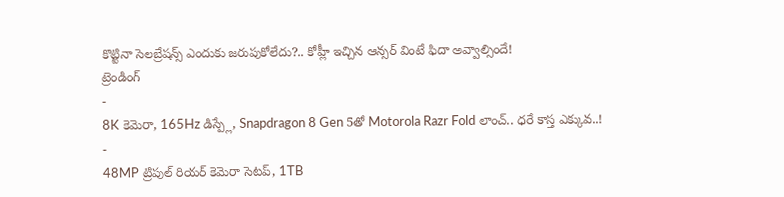కొట్టినా సెలబ్రేషన్స్ ఎందుకు జరుపుకోలేదు?.. కోహ్లీ ఇచ్చిన ఆన్సర్ వింటే ఫిదా అవ్వాల్సిందే!
ట్రెండింగ్
-
8K కెమెరా, 165Hz డిస్ప్లే, Snapdragon 8 Gen 5తో Motorola Razr Fold లాంచ్.. ధరే కాస్త ఎక్కువ..!
-
48MP ట్రిపుల్ రియర్ కెమెరా సెటప్, 1TB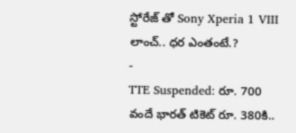స్టోరేజ్ తో Sony Xperia 1 VIII లాంచ్.. ధర ఎంతంటే.?
-
TTE Suspended: రూ. 700 వందే భారత్ టికెట్ రూ. 380కి..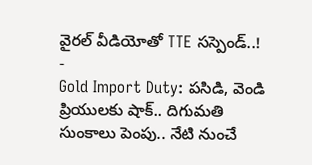వైరల్ వీడియోతో TTE సస్పెండ్..!
-
Gold Import Duty: పసిడి, వెండి ప్రియులకు షాక్.. దిగుమతి సుంకాలు పెంపు.. నేటి నుంచే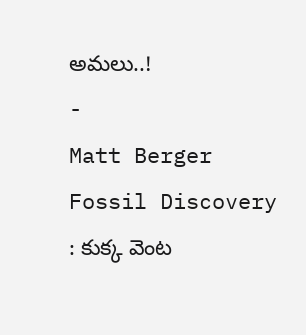అమలు..!
-
Matt Berger Fossil Discovery : కుక్క వెంట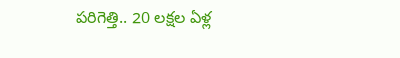పరిగెత్తి.. 20 లక్షల ఏళ్ల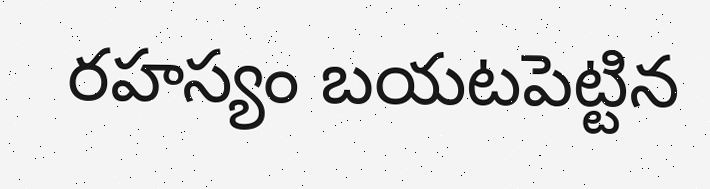రహస్యం బయటపెట్టిన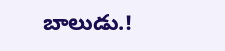బాలుడు.!